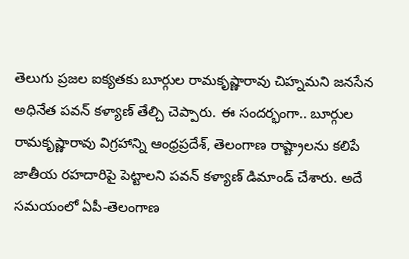తెలుగు ప్రజల ఐక్యతకు బూర్గుల రామకృష్ణారావు చిహ్నమని జనసేన అధినేత పవన్ కళ్యాణ్ తేల్చి చెప్పారు. ఈ సందర్భంగా.. బూర్గుల రామకృష్ణారావు విగ్రహాన్ని ఆంధ్రప్రదేశ్, తెలంగాణ రాష్ట్రాలను కలిపే జాతీయ రహదారిపై పెట్టాలని పవన్ కళ్యాణ్ డిమాండ్ చేశారు. అదే సమయంలో ఏపీ-తెలంగాణ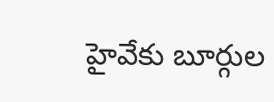హైవేకు బూర్గుల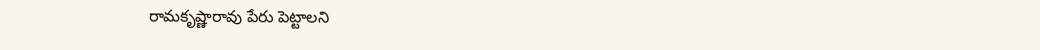రామకృష్ణారావు పేరు పెట్టాలని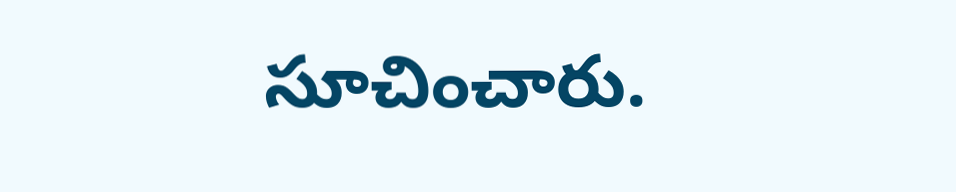సూచించారు.